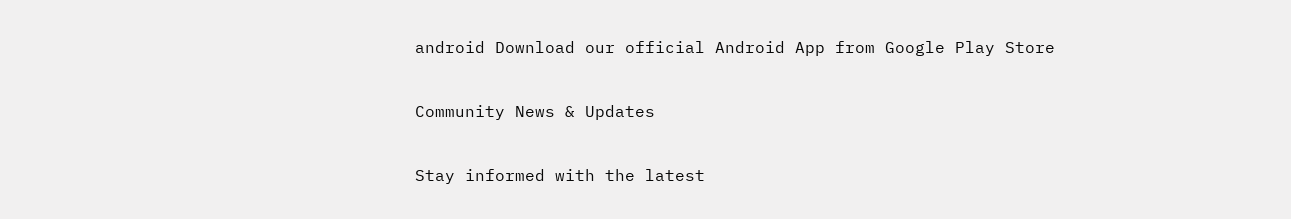android Download our official Android App from Google Play Store

Community News & Updates

Stay informed with the latest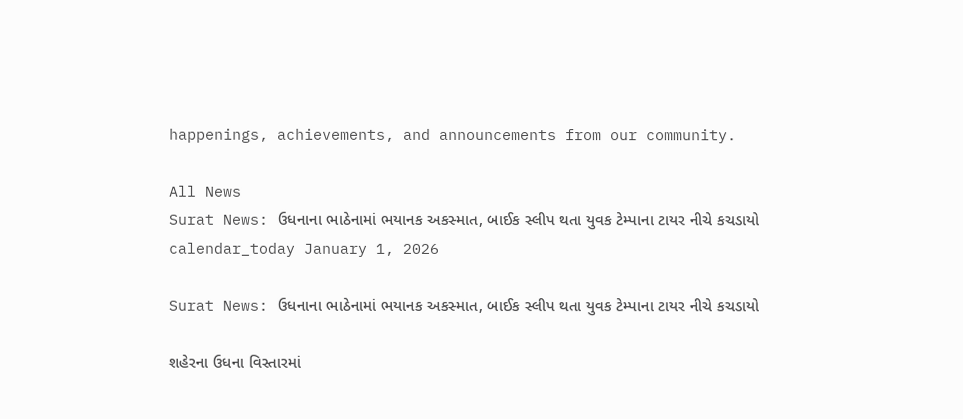happenings, achievements, and announcements from our community.

All News
Surat News: ઉધનાના ભાઠેનામાં ભયાનક અકસ્માત, બાઈક સ્લીપ થતા યુવક ટેમ્પાના ટાયર નીચે કચડાયો
calendar_today January 1, 2026

Surat News: ઉધનાના ભાઠેનામાં ભયાનક અકસ્માત, બાઈક સ્લીપ થતા યુવક ટેમ્પાના ટાયર નીચે કચડાયો

શહેરના ઉધના વિસ્તારમાં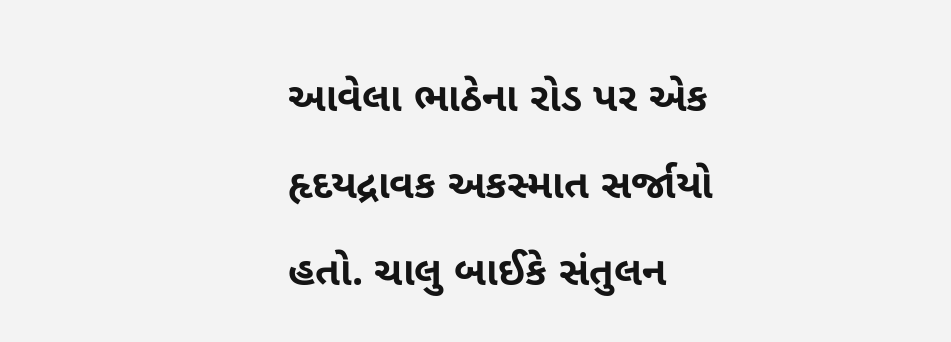આવેલા ભાઠેના રોડ પર એક હૃદયદ્રાવક અકસ્માત સર્જાયો હતો. ચાલુ બાઈકે સંતુલન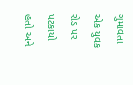ગુમાવતા એક યુવક રોડ પર પટકાયો હતો અને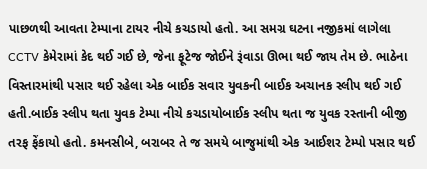પાછળથી આવતા ટેમ્પાના ટાયર નીચે કચડાયો હતો. આ સમગ્ર ઘટના નજીકમાં લાગેલા CCTV કેમેરામાં કેદ થઈ ગઈ છે, જેના ફૂટેજ જોઈને રૂંવાડા ઊભા થઈ જાય તેમ છે. ભાઠેના વિસ્તારમાંથી પસાર થઈ રહેલા એક બાઈક સવાર યુવકની બાઈક અચાનક સ્લીપ થઈ ગઈ હતી.બાઈક સ્લીપ થતા યુવક ટેમ્પા નીચે કચડાયોબાઈક સ્લીપ થતા જ યુવક રસ્તાની બીજી તરફ ફેંકાયો હતો. કમનસીબે, બરાબર તે જ સમયે બાજુમાંથી એક આઈશર ટેમ્પો પસાર થઈ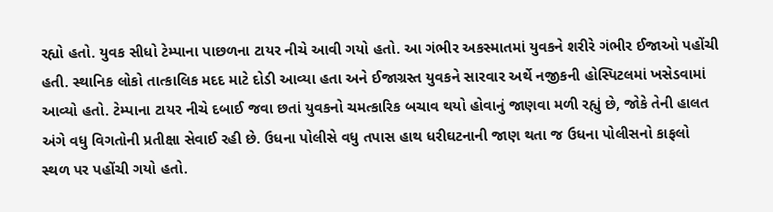રહ્યો હતો. યુવક સીધો ટેમ્પાના પાછળના ટાયર નીચે આવી ગયો હતો. આ ગંભીર અકસ્માતમાં યુવકને શરીરે ગંભીર ઈજાઓ પહોંચી હતી. સ્થાનિક લોકો તાત્કાલિક મદદ માટે દોડી આવ્યા હતા અને ઈજાગ્રસ્ત યુવકને સારવાર અર્થે નજીકની હોસ્પિટલમાં ખસેડવામાં આવ્યો હતો. ટેમ્પાના ટાયર નીચે દબાઈ જવા છતાં યુવકનો ચમત્કારિક બચાવ થયો હોવાનું જાણવા મળી રહ્યું છે, જોકે તેની હાલત અંગે વધુ વિગતોની પ્રતીક્ષા સેવાઈ રહી છે. ઉધના પોલીસે વધુ તપાસ હાથ ધરીઘટનાની જાણ થતા જ ઉધના પોલીસનો કાફલો સ્થળ પર પહોંચી ગયો હતો.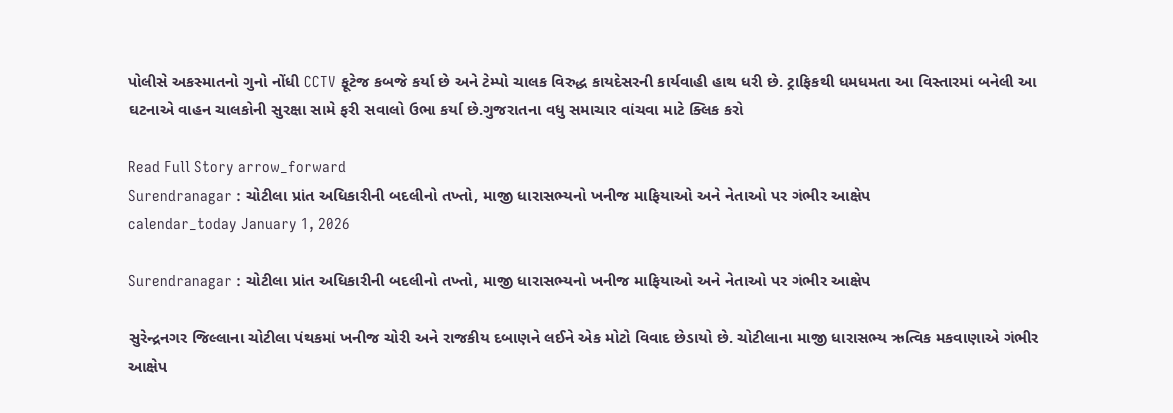પોલીસે અકસ્માતનો ગુનો નોંધી CCTV ફૂટેજ કબજે કર્યા છે અને ટેમ્પો ચાલક વિરુદ્ધ કાયદેસરની કાર્યવાહી હાથ ધરી છે. ટ્રાફિકથી ધમધમતા આ વિસ્તારમાં બનેલી આ ઘટનાએ વાહન ચાલકોની સુરક્ષા સામે ફરી સવાલો ઉભા કર્યા છે.ગુજરાતના વધુ સમાચાર વાંચવા માટે ક્લિક કરો

Read Full Story arrow_forward
Surendranagar : ચોટીલા પ્રાંત અધિકારીની બદલીનો તખ્તો, માજી ધારાસભ્યનો ખનીજ માફિયાઓ અને નેતાઓ પર ગંભીર આક્ષેપ
calendar_today January 1, 2026

Surendranagar : ચોટીલા પ્રાંત અધિકારીની બદલીનો તખ્તો, માજી ધારાસભ્યનો ખનીજ માફિયાઓ અને નેતાઓ પર ગંભીર આક્ષેપ

સુરેન્દ્રનગર જિલ્લાના ચોટીલા પંથકમાં ખનીજ ચોરી અને રાજકીય દબાણને લઈને એક મોટો વિવાદ છેડાયો છે. ચોટીલાના માજી ધારાસભ્ય ઋત્વિક મકવાણાએ ગંભીર આક્ષેપ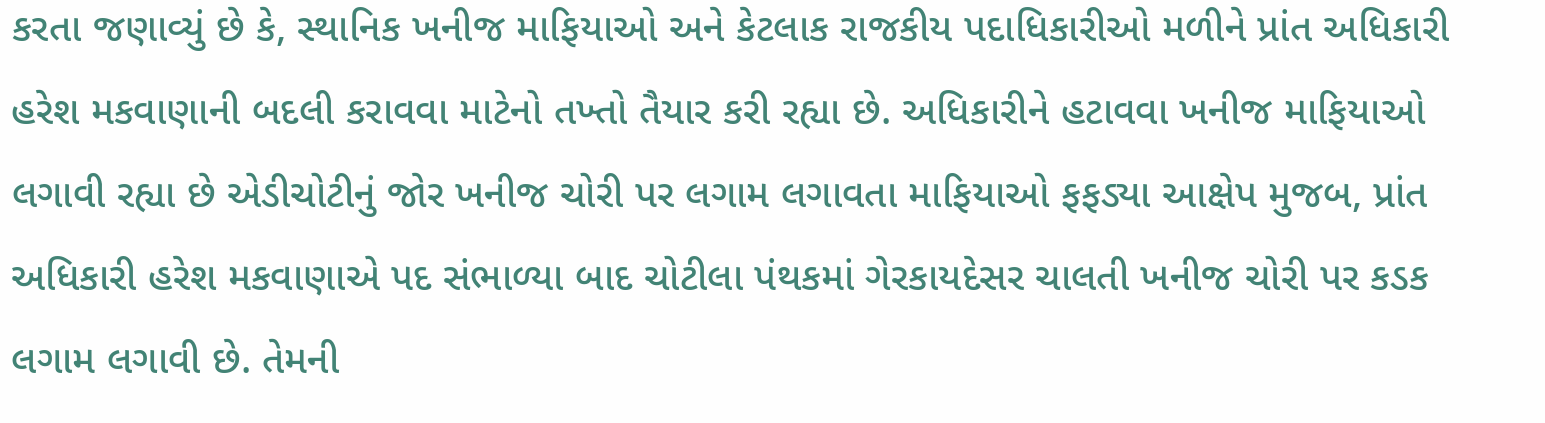કરતા જણાવ્યું છે કે, સ્થાનિક ખનીજ માફિયાઓ અને કેટલાક રાજકીય પદાધિકારીઓ મળીને પ્રાંત અધિકારી હરેશ મકવાણાની બદલી કરાવવા માટેનો તખ્તો તૈયાર કરી રહ્યા છે. અધિકારીને હટાવવા ખનીજ માફિયાઓ લગાવી રહ્યા છે એડીચોટીનું જોર ખનીજ ચોરી પર લગામ લગાવતા માફિયાઓ ફફડ્યા આક્ષેપ મુજબ, પ્રાંત અધિકારી હરેશ મકવાણાએ પદ સંભાળ્યા બાદ ચોટીલા પંથકમાં ગેરકાયદેસર ચાલતી ખનીજ ચોરી પર કડક લગામ લગાવી છે. તેમની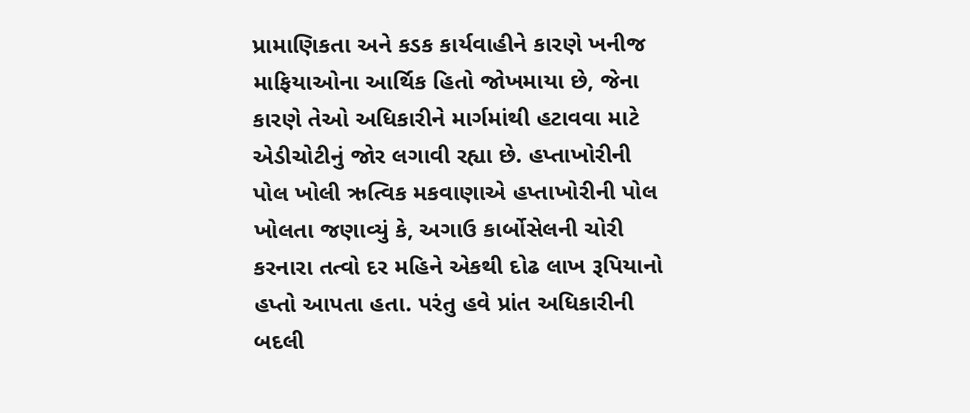પ્રામાણિકતા અને કડક કાર્યવાહીને કારણે ખનીજ માફિયાઓના આર્થિક હિતો જોખમાયા છે, જેના કારણે તેઓ અધિકારીને માર્ગમાંથી હટાવવા માટે એડીચોટીનું જોર લગાવી રહ્યા છે. હપ્તાખોરીની પોલ ખોલી ઋત્વિક મકવાણાએ હપ્તાખોરીની પોલ ખોલતા જણાવ્યું કે, અગાઉ કાર્બોસેલની ચોરી કરનારા તત્વો દર મહિને એકથી દોઢ લાખ રૂપિયાનો હપ્તો આપતા હતા. પરંતુ હવે પ્રાંત અધિકારીની બદલી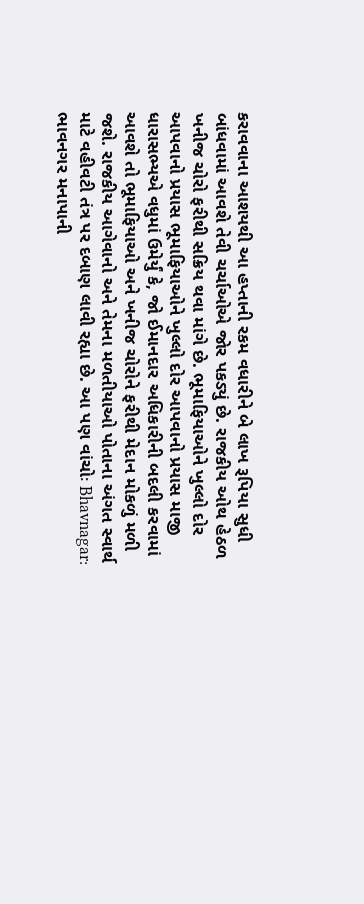કરાવવાના આશયથી આ હપ્તાની રકમ વધારીને બે લાખ રૂપિયા સુધી બાંધવામાં આવશે તેવી ચર્ચાઓએ જોર પકડ્યું છે. રાજકીય ઓથ હેઠળ ખનીજ ચોરો ફરીથી સક્રિય થવા માંગે છે. ભૂમાફિયાઓને ખુલ્લો દોર આપવાનો પ્રયાસ ભૂમાફિયાઓને ખુલ્લો દોર આપવાનો પ્રયાસ માજી ધારાસભ્યએ વધુમાં ઉમેર્યું કે, જો ઈમાનદાર અધિકારીની બદલી કરવામાં આવશે તો ભૂમાફિયાઓ અને ખનીજ ચોરોને ફરીથી મેદાન મોકળું મળી જશે. રાજકીય આગેવાનો અને તેમના મળતીયાઓ પોતાના અંગત સ્વાર્થ માટે વહીવટી તંત્ર પર દબાણ લાવી રહ્યા છે. આ પણ વાંચોઃ Bhavnagar: ભાવનગર મનાપાની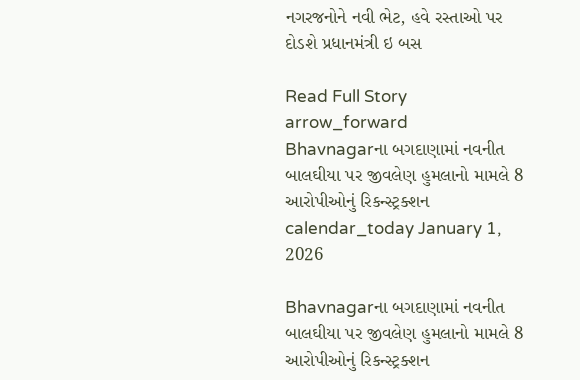નગરજનોને નવી ભેટ, હવે રસ્તાઓ પર દોડશે પ્રધાનમંત્રી ઇ બસ

Read Full Story arrow_forward
Bhavnagarના બગદાણામાં નવનીત બાલઘીયા પર જીવલેણ હુમલાનો મામલે 8 આરોપીઓનું રિકન્સ્ટ્રક્શન
calendar_today January 1, 2026

Bhavnagarના બગદાણામાં નવનીત બાલઘીયા પર જીવલેણ હુમલાનો મામલે 8 આરોપીઓનું રિકન્સ્ટ્રક્શન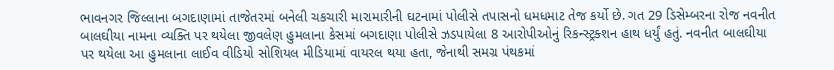ભાવનગર જિલ્લાના બગદાણામાં તાજેતરમાં બનેલી ચકચારી મારામારીની ઘટનામાં પોલીસે તપાસનો ધમધમાટ તેજ કર્યો છે. ગત 29 ડિસેમ્બરના રોજ નવનીત બાલઘીયા નામના વ્યક્તિ પર થયેલા જીવલેણ હુમલાના કેસમાં બગદાણા પોલીસે ઝડપાયેલા 8 આરોપીઓનું રિકન્સ્ટ્રક્શન હાથ ધર્યું હતું. નવનીત બાલઘીયા પર થયેલા આ હુમલાના લાઈવ વીડિયો સોશિયલ મીડિયામાં વાયરલ થયા હતા, જેનાથી સમગ્ર પંથકમાં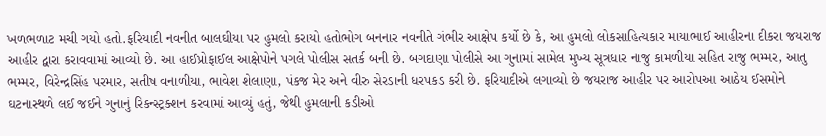ખળભળાટ મચી ગયો હતો.ફરિયાદી નવનીત બાલઘીયા પર હુમલો કરાયો હતોભોગ બનનાર નવનીતે ગંભીર આક્ષેપ કર્યો છે કે, આ હુમલો લોકસાહિત્યકાર માયાભાઈ આહીરના દીકરા જયરાજ આહીર દ્વારા કરાવવામાં આવ્યો છે. આ હાઈપ્રોફાઈલ આક્ષેપોને પગલે પોલીસ સતર્ક બની છે. બગદાણા પોલીસે આ ગુનામાં સામેલ મુખ્ય સૂત્રધાર નાજુ કામળીયા સહિત રાજુ ભમ્મર, આતુ ભમ્મર, વિરેન્દ્રસિંહ પરમાર, સતીષ વનાળીયા, ભાવેશ શેલાણા, પંકજ મેર અને વીરુ સેરડાની ધરપકડ કરી છે. ફરિયાદીએ લગાવ્યો છે જયરાજ આહીર પર આરોપઆ આઠેય ઈસમોને ઘટનાસ્થળે લઈ જઈને ગુનાનું રિકન્સ્ટ્રક્શન કરવામાં આવ્યું હતું, જેથી હુમલાની કડીઓ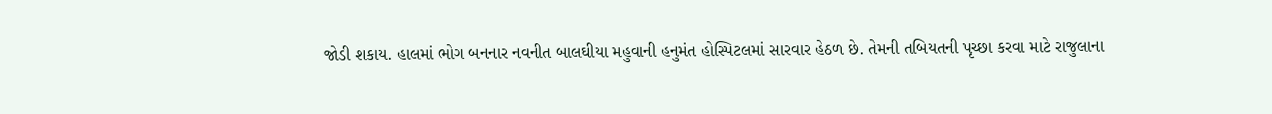જોડી શકાય. હાલમાં ભોગ બનનાર નવનીત બાલઘીયા મહુવાની હનુમંત હોસ્પિટલમાં સારવાર હેઠળ છે. તેમની તબિયતની પૃચ્છા કરવા માટે રાજુલાના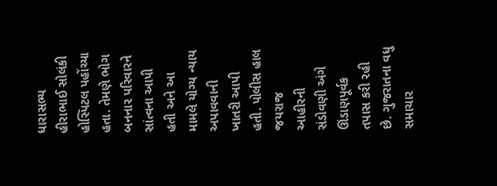ધારાસભ્ય હીરાભાઈ સોલંકી હોસ્પિટલ પહોંચ્યા હતા. તેમણે ભોગ બનનાર પરિવારને સાંત્વના આપી હતી અને આ મામલે યોગ્ય ન્યાય અપાવવાની ખાતરી આપી હતી. પોલીસ હાલ જયરાજ આહીરની સંડોવણી અંગે ઊંડાણપૂર્વક તપાસ કરી રહી છે. ગુજરાતના વધુ સમાચાર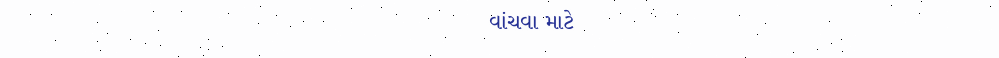વાંચવા માટે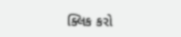ક્લિક કરો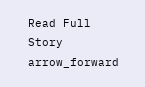Read Full Story arrow_forward